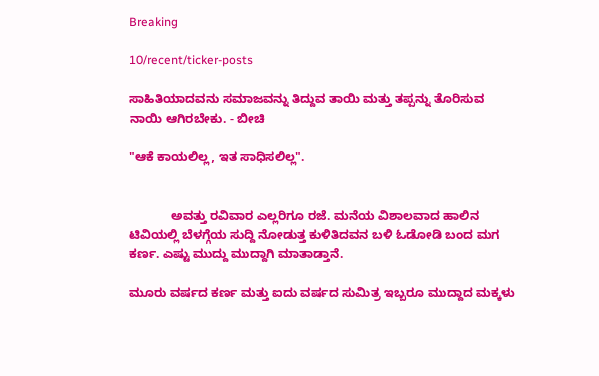Breaking

10/recent/ticker-posts

ಸಾಹಿತಿಯಾದವನು ಸಮಾಜವನ್ನು ತಿದ್ದುವ ತಾಯಿ ಮತ್ತು ತಪ್ಪನ್ನು ತೊರಿಸುವ ನಾಯಿ ಆಗಿರಬೇಕು. - ಬೀಚಿ

"ಆಕೆ ಕಾಯಲಿಲ್ಲ, ಇತ ಸಾಧಿಸಲಿಲ್ಲ".


            ಅವತ್ತು ರವಿವಾರ ಎಲ್ಲರಿಗೂ ರಜೆ. ಮನೆಯ ವಿಶಾಲವಾದ ಹಾಲಿನ ಟಿವಿಯಲ್ಲಿ ಬೆಳಗ್ಗೆಯ ಸುದ್ದಿ ನೋಡುತ್ತ ಕುಳಿತಿದವನ ಬಳಿ ಓಡೋಡಿ ಬಂದ ಮಗ ಕರ್ಣ. ಎಷ್ಟು ಮುದ್ದು ಮುದ್ದಾಗಿ ಮಾತಾಡ್ತಾನೆ.

ಮೂರು ವರ್ಷದ ಕರ್ಣ ಮತ್ತು ಐದು ವರ್ಷದ ಸುಮಿತ್ರ ಇಬ್ಬರೂ ಮುದ್ದಾದ ಮಕ್ಕಳು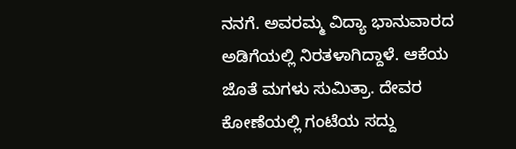ನನಗೆ. ಅವರಮ್ಮ ವಿದ್ಯಾ ಭಾನುವಾರದ ಅಡಿಗೆಯಲ್ಲಿ ನಿರತಳಾಗಿದ್ದಾಳೆ. ಆಕೆಯ ಜೊತೆ ಮಗಳು ಸುಮಿತ್ರಾ. ದೇವರ ಕೋಣೆಯಲ್ಲಿ ಗಂಟೆಯ ಸದ್ದು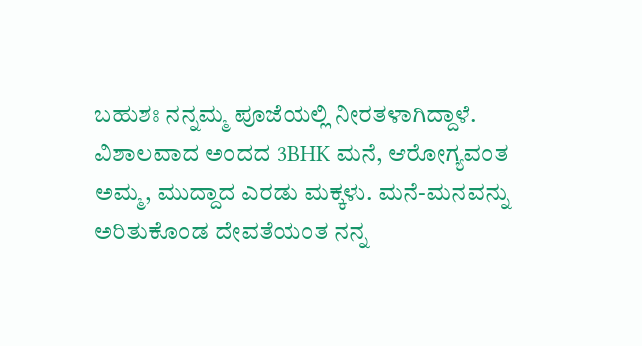ಬಹುಶಃ ನನ್ನಮ್ಮ ಪೂಜೆಯಲ್ಲಿ ನೀರತಳಾಗಿದ್ದಾಳೆ. ವಿಶಾಲವಾದ ಅಂದದ 3BHK ಮನೆ, ಆರೋಗ್ಯವಂತ ಅಮ್ಮ, ಮುದ್ದಾದ ಎರಡು ಮಕ್ಕಳು. ಮನೆ-ಮನವನ್ನು ಅರಿತುಕೊಂಡ ದೇವತೆಯಂತ ನನ್ನ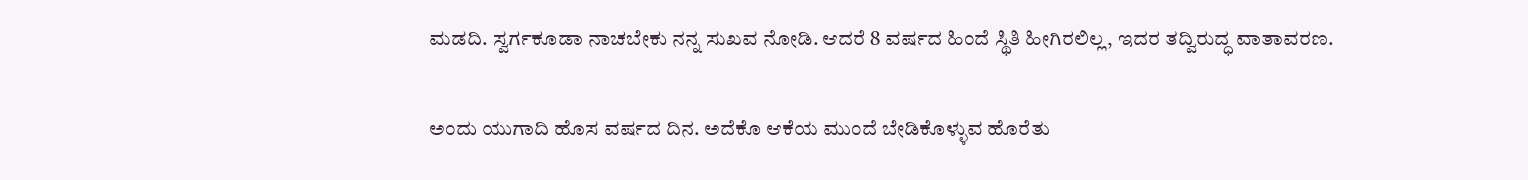ಮಡದಿ. ಸ್ವರ್ಗಕೂಡಾ ನಾಚಬೇಕು ನನ್ನ ಸುಖವ ನೋಡಿ. ಆದರೆ 8 ವರ್ಷದ ಹಿಂದೆ ಸ್ಥಿತಿ ಹೀಗಿರಲಿಲ್ಲ, ಇದರ ತದ್ವಿರುದ್ಧ ವಾತಾವರಣ.

ಅಂದು ಯುಗಾದಿ ಹೊಸ ವರ್ಷದ ದಿನ. ಅದೆಕೊ ಆಕೆಯ ಮುಂದೆ ಬೇಡಿಕೊಳ್ಳುವ ಹೊರೆತು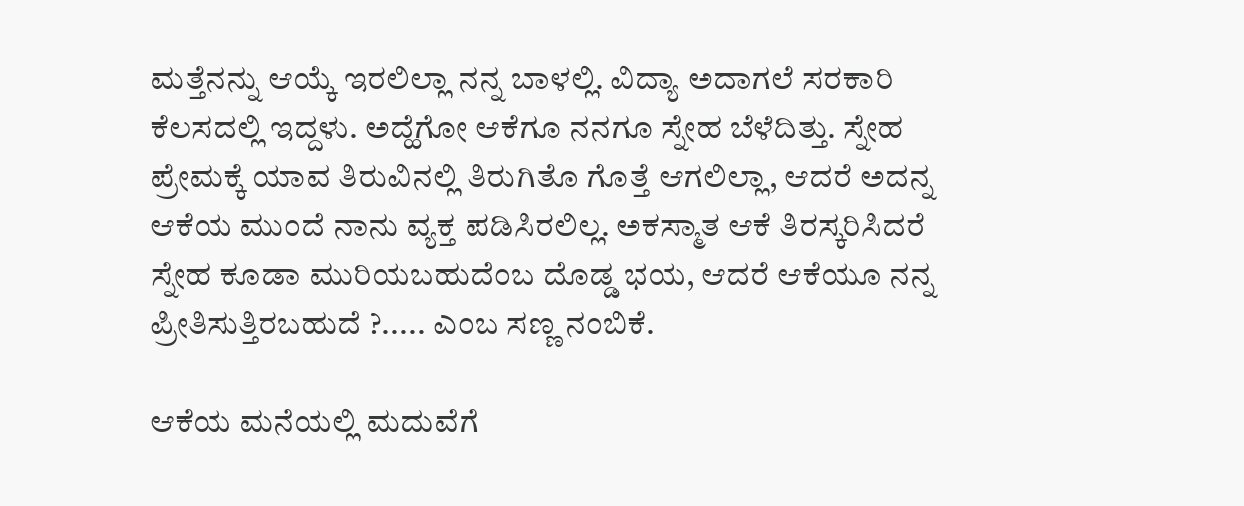ಮತ್ತೆನನ್ನು ಆಯ್ಕೆ ಇರಲಿಲ್ಲಾ ನನ್ನ ಬಾಳಲ್ಲಿ. ವಿದ್ಯಾ ಅದಾಗಲೆ ಸರಕಾರಿ ಕೆಲಸದಲ್ಲಿ ಇದ್ದಳು. ಅದ್ಹೆಗೋ ಆಕೆಗೂ ನನಗೂ ಸ್ನೇಹ ಬೆಳೆದಿತ್ತು. ಸ್ನೇಹ ಪ್ರೇಮಕ್ಕೆ ಯಾವ ತಿರುವಿನಲ್ಲಿ ತಿರುಗಿತೊ ಗೊತ್ತೆ ಆಗಲಿಲ್ಲಾ, ಆದರೆ ಅದನ್ನ ಆಕೆಯ ಮುಂದೆ ನಾನು ವ್ಯಕ್ತ ಪಡಿಸಿರಲಿಲ್ಲ. ಅಕಸ್ಮಾತ ಆಕೆ ತಿರಸ್ಕರಿಸಿದರೆ ಸ್ನೇಹ ಕೂಡಾ ಮುರಿಯಬಹುದೆಂಬ ದೊಡ್ಡ ಭಯ, ಆದರೆ ಆಕೆಯೂ ನನ್ನ ಪ್ರೀತಿಸುತ್ತಿರಬಹುದೆ ?..... ಎಂಬ ಸಣ್ಣ ನಂಬಿಕೆ.

ಆಕೆಯ ಮನೆಯಲ್ಲಿ ಮದುವೆಗೆ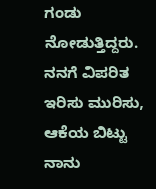ಗಂಡು ನೋಡುತ್ತಿದ್ದರು. ನನಗೆ ವಿಪರಿತ ಇರಿಸು ಮುರಿಸು, ಆಕೆಯ ಬಿಟ್ಟು ನಾನು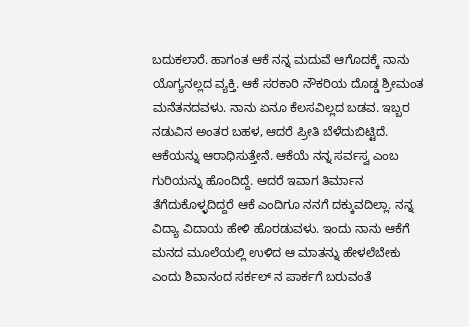ಬದುಕಲಾರೆ. ಹಾಗಂತ ಆಕೆ ನನ್ನ ಮದುವೆ ಆಗೊದಕ್ಕೆ ನಾನು ಯೊಗ್ಯನಲ್ಲದ ವ್ಯಕ್ತಿ. ಆಕೆ ಸರಕಾರಿ ನೌಕರಿಯ ದೊಡ್ಡ ಶ್ರೀಮಂತ ಮನೆತನದವಳು. ನಾನು ಏನೂ ಕೆಲಸವಿಲ್ಲದ ಬಡವ. ಇಬ್ಬರ ನಡುವಿನ ಅಂತರ ಬಹಳ, ಆದರೆ ಪ್ರೀತಿ ಬೆಳೆದುಬಿಟ್ಟಿದೆ. ಆಕೆಯನ್ನು ಆರಾಧಿಸುತ್ತೇನೆ. ಆಕೆಯೆ ನನ್ನ ಸರ್ವಸ್ವ ಎಂಬ ಗುರಿಯನ್ನು ಹೊಂದಿದ್ದೆ. ಆದರೆ ಇವಾಗ ತಿರ್ಮಾನ ತೆಗೆದುಕೊಳ್ಳದಿದ್ದರೆ ಆಕೆ ಎಂದಿಗೂ ನನಗೆ ದಕ್ಕುವದಿಲ್ಲಾ. ನನ್ನ ವಿದ್ಯಾ ವಿದಾಯ ಹೇಳಿ ಹೊರಡುವಳು. ಇಂದು ನಾನು ಆಕೆಗೆ ಮನದ ಮೂಲೆಯಲ್ಲಿ ಉಳಿದ ಆ ಮಾತನ್ನು ಹೇಳಲೆಬೇಕು ಎಂದು ಶಿವಾನಂದ ಸರ್ಕಲ್ ನ ಪಾರ್ಕಗೆ ಬರುವಂತೆ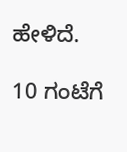ಹೇಳಿದೆ.

10 ಗಂಟೆಗೆ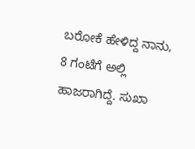ಬರೋಕೆ ಹೇಳಿದ್ದ ನಾನು, 8 ಗಂಟೆಗೆ ಅಲ್ಲಿ ಹಾಜರಾಗಿದ್ದೆ. ಸುಖಾ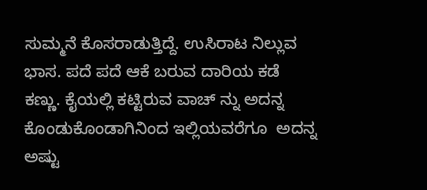ಸುಮ್ಮನೆ ಕೊಸರಾಡುತ್ತಿದ್ದೆ. ಉಸಿರಾಟ ನಿಲ್ಲುವ ಭಾಸ. ಪದೆ ಪದೆ ಆಕೆ ಬರುವ ದಾರಿಯ ಕಡೆ ಕಣ್ಣು. ಕೈಯಲ್ಲಿ ಕಟ್ಟಿರುವ ವಾಚ್ ನ್ನು ಅದನ್ನ ಕೊಂಡುಕೊಂಡಾಗಿನಿಂದ ಇಲ್ಲಿಯವರೆಗೂ  ಅದನ್ನ ಅಷ್ಟು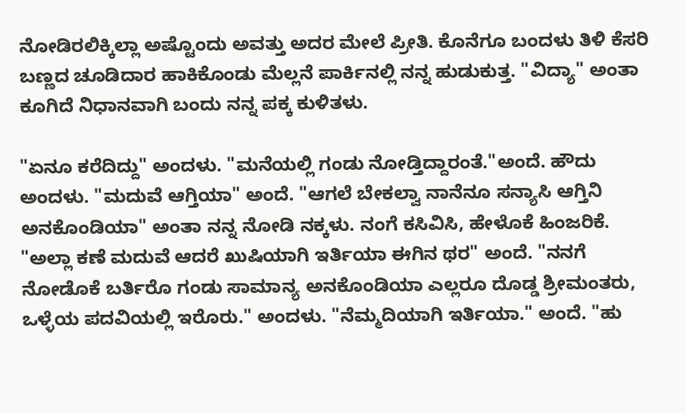ನೋಡಿರಲಿಕ್ಕಿಲ್ಲಾ ಅಷ್ಟೊಂದು ಅವತ್ತು ಅದರ ಮೇಲೆ ಪ್ರೀತಿ. ಕೊನೆಗೂ ಬಂದಳು ತಿಳಿ ಕೆಸರಿ ಬಣ್ಣದ ಚೂಡಿದಾರ ಹಾಕಿಕೊಂಡು ಮೆಲ್ಲನೆ ಪಾರ್ಕಿನಲ್ಲಿ ನನ್ನ ಹುಡುಕುತ್ತ. "ವಿದ್ಯಾ" ಅಂತಾ ಕೂಗಿದೆ ನಿಧಾನವಾಗಿ ಬಂದು ನನ್ನ ಪಕ್ಕ ಕುಳಿತಳು.

"ಏನೂ ಕರೆದಿದ್ದು" ಅಂದಳು. "ಮನೆಯಲ್ಲಿ ಗಂಡು ನೋಡ್ತಿದ್ದಾರಂತೆ."ಅಂದೆ. ಹೌದು ಅಂದಳು. "ಮದುವೆ ಆಗ್ತಿಯಾ" ಅಂದೆ. "ಆಗಲೆ ಬೇಕಲ್ವಾ ನಾನೆನೂ ಸನ್ಯಾಸಿ ಆಗ್ತಿನಿ ಅನಕೊಂಡಿಯಾ" ಅಂತಾ ನನ್ನ ನೋಡಿ ನಕ್ಕಳು. ನಂಗೆ ಕಸಿವಿಸಿ, ಹೇಳೊಕೆ ಹಿಂಜರಿಕೆ. "ಅಲ್ಲಾ ಕಣೆ ಮದುವೆ ಆದರೆ ಖುಷಿಯಾಗಿ ಇರ್ತಿಯಾ ಈಗಿನ ಥರ" ಅಂದೆ. "ನನಗೆ ನೋಡೊಕೆ ಬರ್ತಿರೊ ಗಂಡು ಸಾಮಾನ್ಯ ಅನಕೊಂಡಿಯಾ ಎಲ್ಲರೂ ದೊಡ್ಡ ಶ್ರೀಮಂತರು, ಒಳ್ಳೆಯ ಪದವಿಯಲ್ಲಿ ಇರೊರು." ಅಂದಳು. "ನೆಮ್ಮದಿಯಾಗಿ ಇರ್ತಿಯಾ." ಅಂದೆ. "ಹು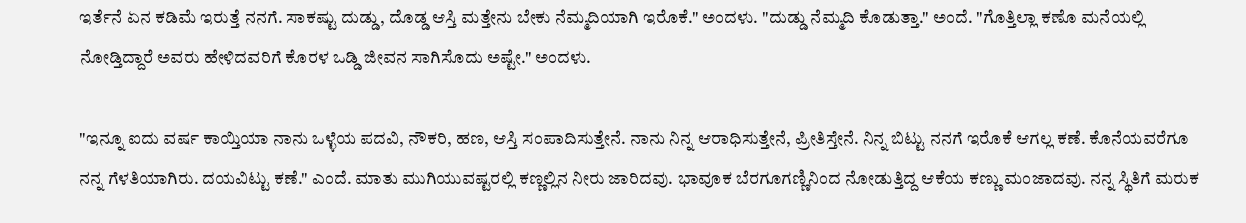ಇರ್ತೆನೆ ಏನ ಕಡಿಮೆ ಇರುತ್ತೆ ನನಗೆ. ಸಾಕಷ್ಟು ದುಡ್ಡು, ದೊಡ್ಡ ಆಸ್ತಿ ಮತ್ತೇನು ಬೇಕು ನೆಮ್ಮದಿಯಾಗಿ ಇರೊಕೆ." ಅಂದಳು. "ದುಡ್ಡು ನೆಮ್ಮದಿ ಕೊಡುತ್ತಾ." ಅಂದೆ. "ಗೊತ್ತಿಲ್ಲಾ ಕಣೊ ಮನೆಯಲ್ಲಿ ನೋಡ್ತಿದ್ದಾರೆ ಅವರು ಹೇಳಿದವರಿಗೆ ಕೊರಳ ಒಡ್ಡಿ ಜೀವನ ಸಾಗಿಸೊದು ಅಷ್ಟೇ." ಅಂದಳು.

"ಇನ್ನೂ ಐದು ವರ್ಷ ಕಾಯ್ತಿಯಾ ನಾನು ಒಳ್ಳೆಯ ಪದವಿ, ನೌಕರಿ, ಹಣ, ಆಸ್ತಿ ಸಂಪಾದಿಸುತ್ತೇನೆ. ನಾನು ನಿನ್ನ ಆರಾಧಿಸುತ್ತೇನೆ, ಪ್ರೀತಿಸ್ತೇನೆ. ನಿನ್ನ ಬಿಟ್ಟು ನನಗೆ ಇರೊಕೆ ಆಗಲ್ಲ ಕಣೆ. ಕೊನೆಯವರೆಗೂ ನನ್ನ ಗೆಳತಿಯಾಗಿರು. ದಯವಿಟ್ಟು ಕಣೆ." ಎಂದೆ. ಮಾತು ಮುಗಿಯುವಷ್ಟರಲ್ಲಿ ಕಣ್ಣಲ್ಲಿನ ನೀರು ಜಾರಿದವು. ಭಾವೂಕ ಬೆರಗೂಗಣ್ಣಿನಿಂದ ನೋಡುತ್ತಿದ್ದ ಆಕೆಯ ಕಣ್ಣು ಮಂಜಾದವು. ನನ್ನ ಸ್ಥಿತಿಗೆ ಮರುಕ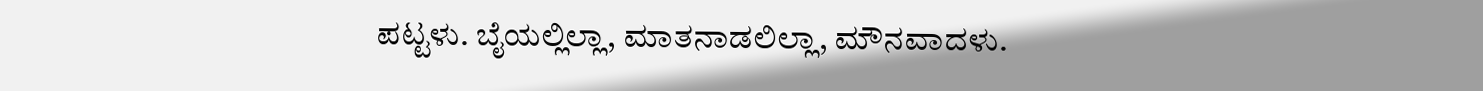ಪಟ್ಟಳು. ಬೈಯಲ್ಲಿಲ್ಲಾ, ಮಾತನಾಡಲಿಲ್ಲಾ, ಮೌನವಾದಳು.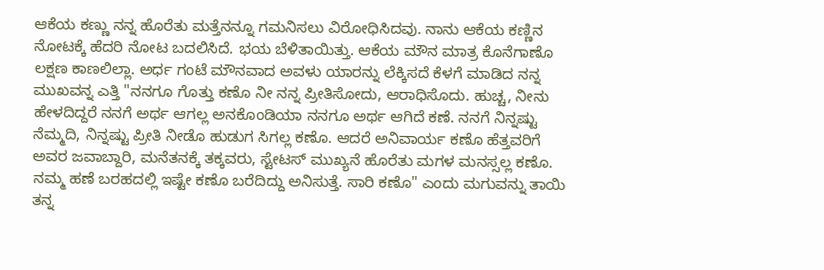ಆಕೆಯ ಕಣ್ಣು ನನ್ನ ಹೊರೆತು ಮತ್ತೆನನ್ನೂ ಗಮನಿಸಲು ವಿರೋಧಿಸಿದವು. ನಾನು ಆಕೆಯ ಕಣ್ಣಿನ ನೋಟಕ್ಕೆ ಹೆದರಿ ನೋಟ ಬದಲಿಸಿದೆ. ಭಯ ಬೆಳಿತಾಯಿತ್ತು. ಆಕೆಯ ಮೌನ ಮಾತ್ರ ಕೊನೆಗಾಣೊ ಲಕ್ಷಣ ಕಾಣಲಿಲ್ಲಾ. ಅರ್ಧ ಗಂಟೆ ಮೌನವಾದ ಅವಳು ಯಾರನ್ನು ಲೆಕ್ಕಿಸದೆ ಕೆಳಗೆ ಮಾಡಿದ ನನ್ನ ಮುಖವನ್ನ ಎತ್ತಿ "ನನಗೂ ಗೊತ್ತು ಕಣೊ ನೀ ನನ್ನ ಪ್ರೀತಿಸೋದು, ಆರಾಧಿಸೊದು. ಹುಚ್ಚ, ನೀನು ಹೇಳದಿದ್ದರೆ ನನಗೆ ಅರ್ಥ ಆಗಲ್ಲ ಅನಕೊಂಡಿಯಾ ನನಗೂ ಅರ್ಥ ಆಗಿದೆ ಕಣೆ. ನನಗೆ ನಿನ್ನಷ್ಟು ನೆಮ್ಮದಿ, ನಿನ್ನಷ್ಟು ಪ್ರೀತಿ ನೀಡೊ ಹುಡುಗ ಸಿಗಲ್ಲ ಕಣೊ. ಆದರೆ ಅನಿವಾರ್ಯ ಕಣೊ ಹೆತ್ತವರಿಗೆ ಅವರ ಜವಾಬ್ದಾರಿ, ಮನೆತನಕ್ಕೆ ತಕ್ಕವರು, ಸ್ಟೇಟಸ್ ಮುಖ್ಯನೆ ಹೊರೆತು ಮಗಳ ಮನಸ್ಸಲ್ಲ ಕಣೊ. ನಮ್ಮ ಹಣೆ ಬರಹದಲ್ಲಿ ಇಷ್ಟೇ ಕಣೊ ಬರೆದಿದ್ದು ಅನಿಸುತ್ತೆ. ಸಾರಿ ಕಣೊ" ಎಂದು ಮಗುವನ್ನು ತಾಯಿ ತನ್ನ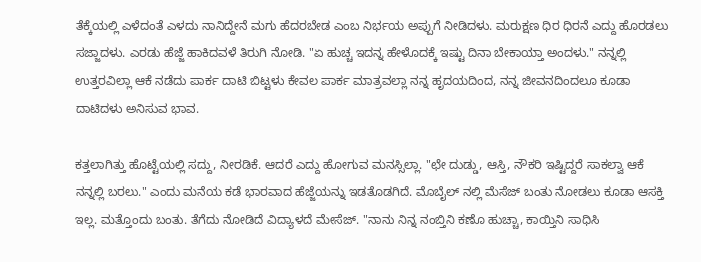ತೆಕ್ಕೆಯಲ್ಲಿ ಎಳೆದಂತೆ ಎಳದು ನಾನಿದ್ದೇನೆ ಮಗು ಹೆದರಬೇಡ ಎಂಬ ನಿರ್ಭಯ ಅಪ್ಪುಗೆ ನೀಡಿದಳು. ಮರುಕ್ಷಣ ಧಿರ ಧಿರನೆ ಎದ್ದು ಹೊರಡಲು ಸಜ್ಜಾದಳು. ಎರಡು ಹೆಜ್ಜೆ ಹಾಕಿದವಳೆ ತಿರುಗಿ ನೋಡಿ. "ಏ ಹುಚ್ಚ ಇದನ್ನ ಹೇಳೊದಕ್ಕೆ ಇಷ್ಟು ದಿನಾ ಬೇಕಾಯ್ತಾ ಅಂದಳು." ನನ್ನಲ್ಲಿ ಉತ್ತರವಿಲ್ಲಾ ಆಕೆ ನಡೆದು ಪಾರ್ಕ ದಾಟಿ ಬಿಟ್ಟಳು ಕೇವಲ ಪಾರ್ಕ ಮಾತ್ರವಲ್ಲಾ ನನ್ನ ಹೃದಯದಿಂದ, ನನ್ನ ಜೀವನದಿಂದಲೂ ಕೂಡಾ ದಾಟಿದಳು ಅನಿಸುವ ಭಾವ.

ಕತ್ತಲಾಗಿತ್ತು ಹೊಟ್ಟೆಯಲ್ಲಿ ಸದ್ದು, ನೀರಡಿಕೆ. ಆದರೆ ಎದ್ದು ಹೋಗುವ ಮನಸ್ಸಿಲ್ಲಾ. "ಛೇ ದುಡ್ಡು, ಆಸ್ತಿ, ನೌಕರಿ ಇಷ್ಟಿದ್ದರೆ ಸಾಕಲ್ವಾ ಆಕೆ ನನ್ನಲ್ಲಿ ಬರಲು." ಎಂದು ಮನೆಯ ಕಡೆ ಭಾರವಾದ ಹೆಜ್ಜೆಯನ್ನು ಇಡತೊಡಗಿದೆ. ಮೊಬೈಲ್ ನಲ್ಲಿ ಮೆಸೆಜ್ ಬಂತು ನೋಡಲು ಕೂಡಾ ಆಸಕ್ತಿ ಇಲ್ಲ. ಮತ್ತೊಂದು ಬಂತು. ತೆಗೆದು ನೋಡಿದೆ ವಿದ್ಯಾಳದೆ ಮೇಸೆಜ್. "ನಾನು ನಿನ್ನ ನಂಬ್ತಿನಿ ಕಣೊ ಹುಚ್ಚಾ, ಕಾಯ್ತಿನಿ ಸಾಧಿಸಿ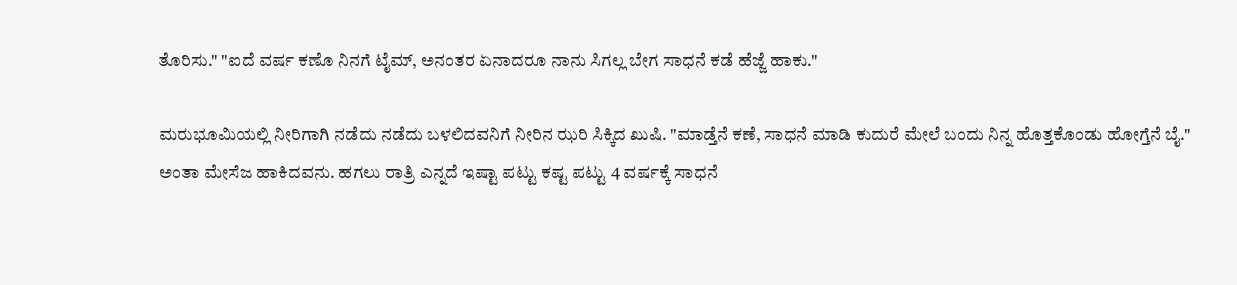ತೊರಿಸು." "ಐದೆ ವರ್ಷ ಕಣೊ ನಿನಗೆ ಟೈಮ್, ಅನಂತರ ಏನಾದರೂ ನಾನು ಸಿಗಲ್ಲ ಬೇಗ ಸಾಧನೆ ಕಡೆ ಹೆಜ್ಜೆ ಹಾಕು."

ಮರುಭೂಮಿಯಲ್ಲಿ ನೀರಿಗಾಗಿ ನಡೆದು ನಡೆದು ಬಳಲಿದವನಿಗೆ ನೀರಿನ ಝರಿ ಸಿಕ್ಕಿದ ಖುಷಿ. "ಮಾಡ್ತೆನೆ ಕಣೆ, ಸಾಧನೆ ಮಾಡಿ ಕುದುರೆ ಮೇಲೆ ಬಂದು ನಿನ್ನ ಹೊತ್ತಕೊಂಡು ಹೋಗ್ತೆನೆ ಬೈ." ಅಂತಾ ಮೇಸೆಜ ಹಾಕಿದವನು. ಹಗಲು ರಾತ್ರಿ ಎನ್ನದೆ ಇಷ್ಟಾ ಪಟ್ಟು ಕಷ್ಟ ಪಟ್ಟು 4 ವರ್ಷಕ್ಕೆ ಸಾಧನೆ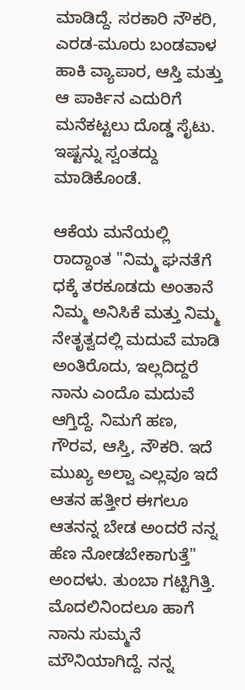ಮಾಡಿದ್ದೆ. ಸರಕಾರಿ ನೌಕರಿ, ಎರಡ-ಮೂರು ಬಂಡವಾಳ ಹಾಕಿ ವ್ಯಾಪಾರ, ಆಸ್ತಿ ಮತ್ತು ಆ ಪಾರ್ಕಿನ ಎದುರಿಗೆ  ಮನೆಕಟ್ಟಲು ದೊಡ್ಡ ಸೈಟು. ಇಷ್ಟನ್ನು ಸ್ವಂತದ್ದು ಮಾಡಿಕೊಂಡೆ.

ಆಕೆಯ ಮನೆಯಲ್ಲಿ ರಾದ್ದಾಂತ "ನಿಮ್ಮ ಘನತೆಗೆ ಧಕ್ಕೆ ತರಕೂಡದು ಅಂತಾನೆ ನಿಮ್ಮ ಅನಿಸಿಕೆ ಮತ್ತು ನಿಮ್ಮ ನೇತೃತ್ವದಲ್ಲಿ ಮದುವೆ ಮಾಡಿ ಅಂತಿರೊದು, ಇಲ್ಲದಿದ್ದರೆ ನಾನು ಎಂದೊ ಮದುವೆ ಆಗ್ತಿದ್ದೆ. ನಿಮಗೆ ಹಣ, ಗೌರವ, ಆಸ್ತಿ, ನೌಕರಿ. ಇದೆ ಮುಖ್ಯ ಅಲ್ವಾ ಎಲ್ಲವೂ ಇದೆ ಆತನ ಹತ್ತೀರ ಈಗಲೂ ಆತನನ್ನ ಬೇಡ ಅಂದರೆ ನನ್ನ ಹೆಣ ನೋಡಬೇಕಾಗುತ್ತೆ" ಅಂದಳು. ತುಂಬಾ ಗಟ್ಟಿಗಿತ್ತಿ. ಮೊದಲಿನಿಂದಲೂ ಹಾಗೆ ನಾನು ಸುಮ್ಮನೆ ಮೌನಿಯಾಗಿದ್ದೆ. ನನ್ನ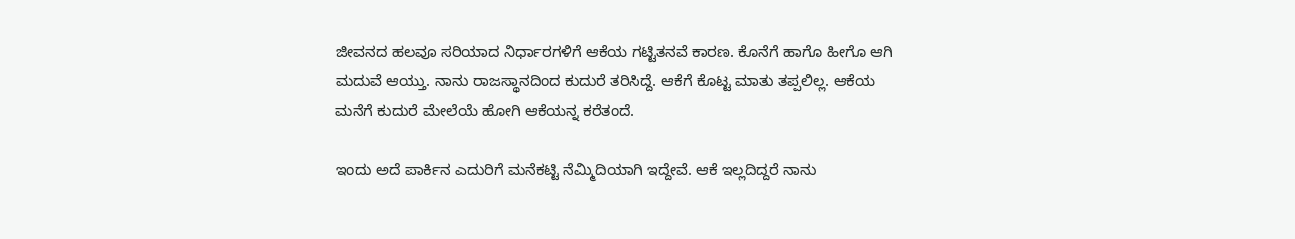ಜೀವನದ ಹಲವೂ ಸರಿಯಾದ ನಿರ್ಧಾರಗಳಿಗೆ ಆಕೆಯ ಗಟ್ಟಿತನವೆ ಕಾರಣ. ಕೊನೆಗೆ ಹಾಗೊ ಹೀಗೊ ಆಗಿ ಮದುವೆ ಆಯ್ತು. ನಾನು ರಾಜಸ್ಥಾನದಿಂದ ಕುದುರೆ ತರಿಸಿದ್ದೆ. ಆಕೆಗೆ ಕೊಟ್ಟ ಮಾತು ತಪ್ಪಲಿಲ್ಲ. ಆಕೆಯ ಮನೆಗೆ ಕುದುರೆ ಮೇಲೆಯೆ ಹೋಗಿ ಆಕೆಯನ್ನ ಕರೆತಂದೆ.

ಇಂದು ಅದೆ ಪಾರ್ಕಿನ ಎದುರಿಗೆ ಮನೆಕಟ್ಟಿ ನೆಮ್ಮಿದಿಯಾಗಿ ಇದ್ದೇವೆ. ಆಕೆ ಇಲ್ಲದಿದ್ದರೆ ನಾನು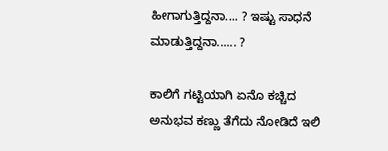ಹೀಗಾಗುತ್ತಿದ್ದನಾ.... ? ಇಷ್ಟು ಸಾಧನೆ ಮಾಡುತ್ತಿದ್ದನಾ...... ?

ಕಾಲಿಗೆ ಗಟ್ಟಿಯಾಗಿ ಏನೊ ಕಚ್ಚಿದ ಅನುಭವ ಕಣ್ಣು ತೆಗೆದು ನೋಡಿದೆ ಇಲಿ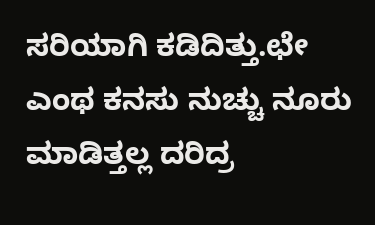ಸರಿಯಾಗಿ ಕಡಿದಿತ್ತು.ಛೇ ಎಂಥ ಕನಸು ನುಚ್ಚು ನೂರು ಮಾಡಿತ್ತಲ್ಲ ದರಿದ್ರ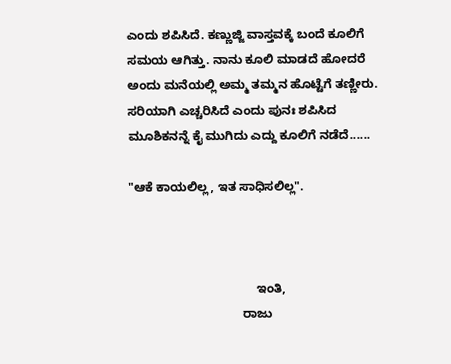ಎಂದು ಶಪಿಸಿದೆ. ಕಣ್ಣುಜ್ಜಿ ವಾಸ್ತವಕ್ಕೆ ಬಂದೆ ಕೂಲಿಗೆ ಸಮಯ ಆಗಿತ್ತು. ನಾನು ಕೂಲಿ ಮಾಡದೆ ಹೋದರೆ ಅಂದು ಮನೆಯಲ್ಲಿ ಅಮ್ಮ ತಮ್ಮನ ಹೊಟ್ಟೆಗೆ ತಣ್ಣೀರು. ಸರಿಯಾಗಿ ಎಚ್ಚರಿಸಿದೆ ಎಂದು ಪುನಃ ಶಪಿಸಿದ ಮೂಶಿಕನನ್ನೆ ಕೈ ಮುಗಿದು ಎದ್ದು ಕೂಲಿಗೆ ನಡೆದೆ......

"ಆಕೆ ಕಾಯಲಿಲ್ಲ, ಇತ ಸಾಧಿಸಲಿಲ್ಲ".



                                     ಇಂತಿ,
                                 ರಾಜು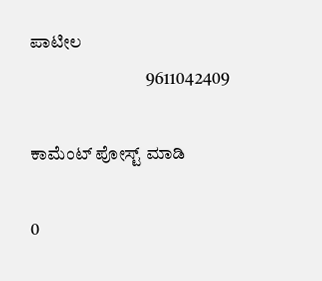ಪಾಟೀಲ
                                 9611042409

ಕಾಮೆಂಟ್‌‌ ಪೋಸ್ಟ್‌ ಮಾಡಿ

0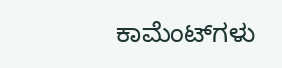ಕಾಮೆಂಟ್‌ಗಳು